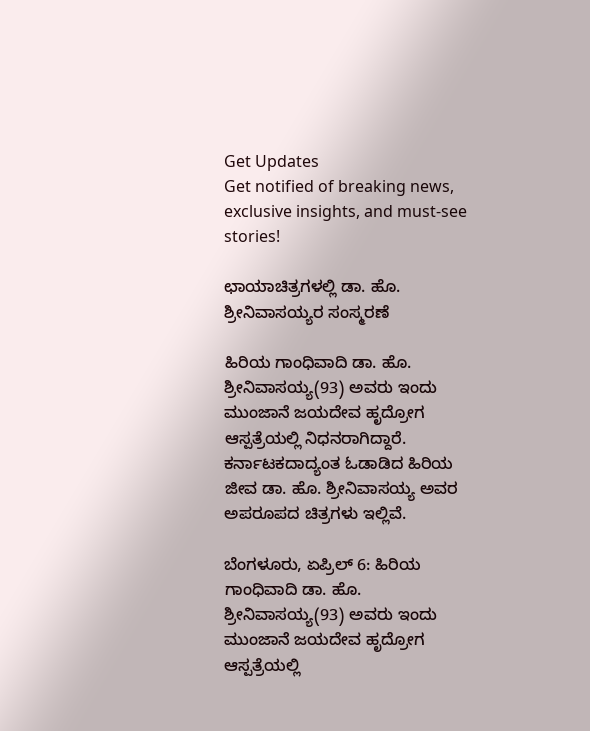Get Updates
Get notified of breaking news, exclusive insights, and must-see stories!

ಛಾಯಾಚಿತ್ರಗಳಲ್ಲಿ ಡಾ. ಹೊ. ಶ್ರೀನಿವಾಸಯ್ಯರ ಸಂಸ್ಮರಣೆ

ಹಿರಿಯ ಗಾಂಧಿವಾದಿ ಡಾ. ಹೊ. ಶ್ರೀನಿವಾಸಯ್ಯ(93) ಅವರು ಇಂದು ಮುಂಜಾನೆ ಜಯದೇವ ಹೃದ್ರೋಗ ಆಸ್ಪತ್ರೆಯಲ್ಲಿ ನಿಧನರಾಗಿದ್ದಾರೆ. ಕರ್ನಾಟಕದಾದ್ಯಂತ ಓಡಾಡಿದ ಹಿರಿಯ ಜೀವ ಡಾ. ಹೊ. ಶ್ರೀನಿವಾಸಯ್ಯ ಅವರ ಅಪರೂಪದ ಚಿತ್ರಗಳು ಇಲ್ಲಿವೆ.

ಬೆಂಗಳೂರು, ಏಪ್ರಿಲ್ 6: ಹಿರಿಯ ಗಾಂಧಿವಾದಿ ಡಾ. ಹೊ. ಶ್ರೀನಿವಾಸಯ್ಯ(93) ಅವರು ಇಂದು ಮುಂಜಾನೆ ಜಯದೇವ ಹೃದ್ರೋಗ ಆಸ್ಪತ್ರೆಯಲ್ಲಿ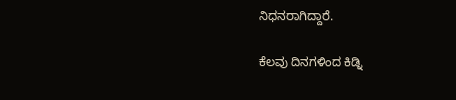ನಿಧನರಾಗಿದ್ದಾರೆ.

ಕೆಲವು ದಿನಗಳಿಂದ ಕಿಡ್ನಿ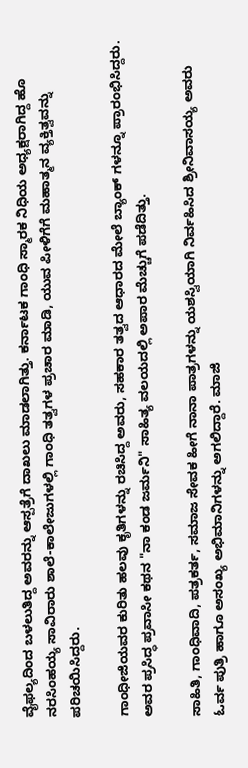ವೈಫಲ್ಯದಿಂದ ಬಳಲುತಿದ್ದ ಅವರನ್ನು ಆಸ್ಪತ್ರೆಗೆ ದಾಖಲು ಮಾಡಲಾಗಿತ್ತು. ಕರ್ನಾಟಕ ಗಾಂಧಿ ಸ್ಮಾರಕ ನಿಧಿಯ ಅಧ್ಯಕ್ಷರಾಗಿದ್ದ ಹೊ ನರಸಿಂಹಯ್ಯ ಸಾವಿರಾರು ಶಾಲೆ-ಕಾಲೇಜುಗಳಲ್ಲಿ ಗಾಂಧಿ ತತ್ವಗಳ ಪ್ರಚಾರ ಮಾಡಿ, ಯುವ ಪೀಳಿಗೆಗೆ ಮಹಾತ್ಮನ ವ್ಯಕ್ತಿತ್ವವನ್ನು ಪರಿಚಯಿಸಿದ್ದರು.

ಗಾಂಧೀಜಿಯವರ ಕುರಿತು ಹಲವು ಕೃತಿಗಳನ್ನು ರಚಿಸಿದ್ದ ಅವರು, ಸಹಕಾರ ತತ್ವದ ಆಧಾರದ ಮೇಲೆ ಬ್ಯಾಂಕ್ ಗಳನ್ನೂ ಪ್ರಾರಂಭಿಸಿದ್ದರು. ಅವರ ಪ್ರಸಿದ್ಧ ಪ್ರವಾಸೀ ಕಥನ "ನಾ ಕಂಡ ಜರ್ಮನಿ" ಸಾಹಿತ್ಯ ವಲಯದಲ್ಲಿ ಅಪಾರ ಮೆಚ್ಚುಗೆ ಪಡೆದಿತ್ತು.

ಸಾಹಿತಿ, ಗಾಂಧಿವಾದಿ, ಪತ್ರಕರ್ತ, ಸಮಾಜ ಸೇವಕ ಹೀಗೆ ನಾನಾ ಪಾತ್ರಗಳನ್ನು ಯಶಸ್ವಿಯಾಗಿ ನಿರ್ವಹಿಸಿದ ಶ್ರೀನಿವಾಸಯ್ಯ ಅವರು ಓರ್ವ ಪುತ್ರಿ ಹಾಗೂ ಅಸಂಖ್ಯ ಅಭಿಮಾನಿಗಳನ್ನು ಅಗಲಿದ್ದಾರೆ. ಮಾಜಿ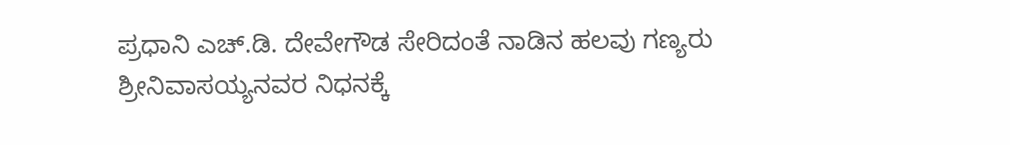ಪ್ರಧಾನಿ ಎಚ್.ಡಿ. ದೇವೇಗೌಡ ಸೇರಿದಂತೆ ನಾಡಿನ ಹಲವು ಗಣ್ಯರು ಶ್ರೀನಿವಾಸಯ್ಯನವರ ನಿಧನಕ್ಕೆ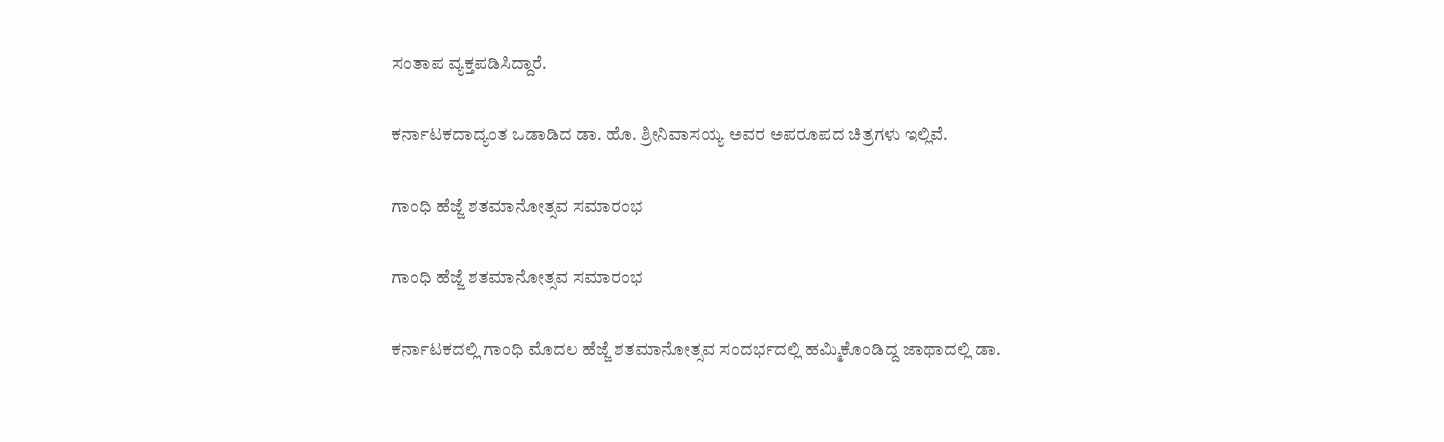ಸಂತಾಪ ವ್ಯಕ್ತಪಡಿಸಿದ್ದಾರೆ.

ಕರ್ನಾಟಕದಾದ್ಯಂತ ಒಡಾಡಿದ ಡಾ. ಹೊ. ಶ್ರೀನಿವಾಸಯ್ಯ ಅವರ ಅಪರೂಪದ ಚಿತ್ರಗಳು ಇಲ್ಲಿವೆ.

ಗಾಂಧಿ ಹೆಜ್ಜೆ ಶತಮಾನೋತ್ಸವ ಸಮಾರಂಭ

ಗಾಂಧಿ ಹೆಜ್ಜೆ ಶತಮಾನೋತ್ಸವ ಸಮಾರಂಭ

ಕರ್ನಾಟಕದಲ್ಲಿ ಗಾಂಧಿ ಮೊದಲ ಹೆಜ್ಜೆ ಶತಮಾನೋತ್ಸವ ಸಂದರ್ಭದಲ್ಲಿ ಹಮ್ಮಿಕೊಂಡಿದ್ದ ಜಾಥಾದಲ್ಲಿ ಡಾ.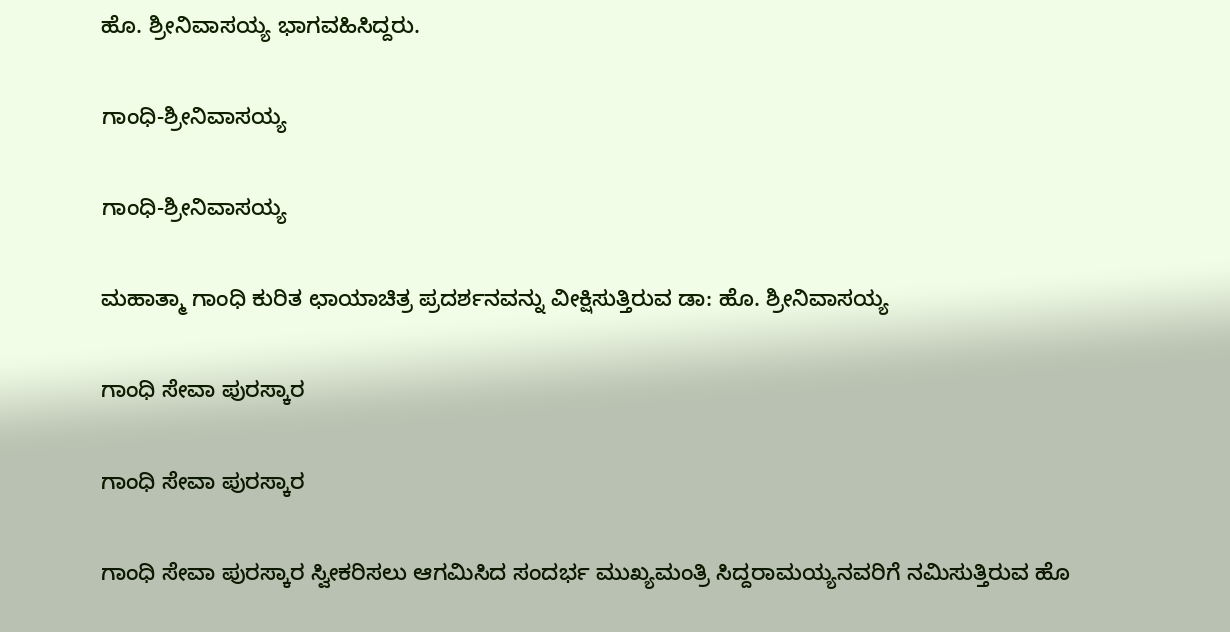ಹೊ. ಶ್ರೀನಿವಾಸಯ್ಯ ಭಾಗವಹಿಸಿದ್ದರು.

ಗಾಂಧಿ-ಶ್ರೀನಿವಾಸಯ್ಯ

ಗಾಂಧಿ-ಶ್ರೀನಿವಾಸಯ್ಯ

ಮಹಾತ್ಮಾ ಗಾಂಧಿ ಕುರಿತ ಛಾಯಾಚಿತ್ರ ಪ್ರದರ್ಶನವನ್ನು ವೀಕ್ಷಿಸುತ್ತಿರುವ ಡಾ: ಹೊ. ಶ್ರೀನಿವಾಸಯ್ಯ

ಗಾಂಧಿ ಸೇವಾ ಪುರಸ್ಕಾರ

ಗಾಂಧಿ ಸೇವಾ ಪುರಸ್ಕಾರ

ಗಾಂಧಿ ಸೇವಾ ಪುರಸ್ಕಾರ ಸ್ವೀಕರಿಸಲು ಆಗಮಿಸಿದ ಸಂದರ್ಭ ಮುಖ್ಯಮಂತ್ರಿ ಸಿದ್ದರಾಮಯ್ಯನವರಿಗೆ ನಮಿಸುತ್ತಿರುವ ಹೊ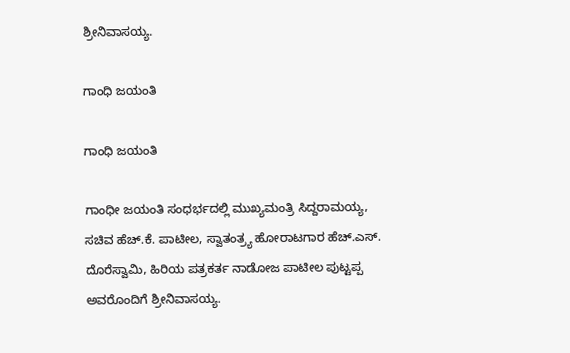ಶ್ರೀನಿವಾಸಯ್ಯ.

ಗಾಂಧಿ ಜಯಂತಿ

ಗಾಂಧಿ ಜಯಂತಿ

ಗಾಂಧೀ ಜಯಂತಿ ಸಂಧರ್ಭದಲ್ಲಿ ಮುಖ್ಯಮಂತ್ರಿ ಸಿದ್ದರಾಮಯ್ಯ, ಸಚಿವ ಹೆಚ್.ಕೆ. ಪಾಟೀಲ, ಸ್ವಾತಂತ್ರ್ಯ ಹೋರಾಟಗಾರ ಹೆಚ್.ಎಸ್. ದೊರೆಸ್ವಾಮಿ, ಹಿರಿಯ ಪತ್ರಕರ್ತ ನಾಡೋಜ ಪಾಟೀಲ ಪುಟ್ಟಪ್ಪ ಅವರೊಂದಿಗೆ ಶ್ರೀನಿವಾಸಯ್ಯ.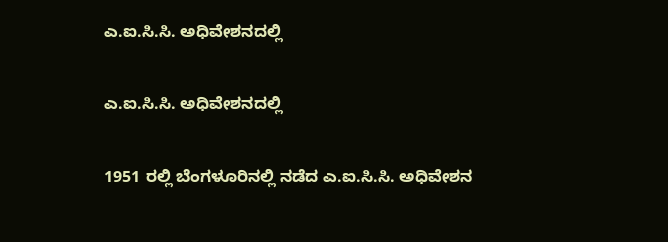ಎ.ಐ.ಸಿ.ಸಿ. ಅಧಿವೇಶನದಲ್ಲಿ

ಎ.ಐ.ಸಿ.ಸಿ. ಅಧಿವೇಶನದಲ್ಲಿ

1951 ರಲ್ಲಿ ಬೆಂಗಳೂರಿನಲ್ಲಿ ನಡೆದ ಎ.ಐ.ಸಿ.ಸಿ. ಅಧಿವೇಶನ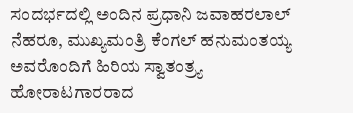ಸಂದರ್ಭದಲ್ಲಿ ಅಂದಿನ ಪ್ರಧಾನಿ ಜವಾಹರಲಾಲ್ ನೆಹರೂ, ಮುಖ್ಯಮಂತ್ರಿ ಕೆಂಗಲ್ ಹನುಮಂತಯ್ಯ ಅವರೊಂದಿಗೆ ಹಿರಿಯ ಸ್ವಾತಂತ್ರ್ಯ ಹೋರಾಟಗಾರರಾದ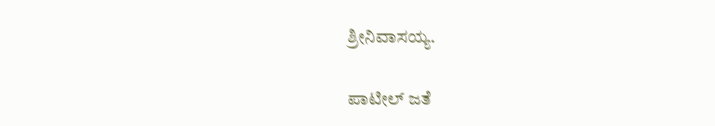ಶ್ರೀನಿವಾಸಯ್ಯ.

ಪಾಟೀಲ್ ಜತೆ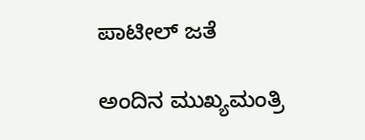ಪಾಟೀಲ್ ಜತೆ

ಅಂದಿನ ಮುಖ್ಯಮಂತ್ರಿ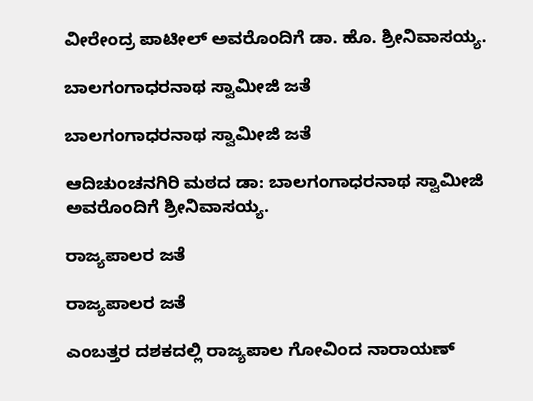ವೀರೇಂದ್ರ ಪಾಟೀಲ್ ಅವರೊಂದಿಗೆ ಡಾ. ಹೊ. ಶ್ರೀನಿವಾಸಯ್ಯ.

ಬಾಲಗಂಗಾಧರನಾಥ ಸ್ವಾಮೀಜಿ ಜತೆ

ಬಾಲಗಂಗಾಧರನಾಥ ಸ್ವಾಮೀಜಿ ಜತೆ

ಆದಿಚುಂಚನಗಿರಿ ಮಠದ ಡಾ: ಬಾಲಗಂಗಾಧರನಾಥ ಸ್ವಾಮೀಜಿ ಅವರೊಂದಿಗೆ ಶ್ರೀನಿವಾಸಯ್ಯ.

ರಾಜ್ಯಪಾಲರ ಜತೆ

ರಾಜ್ಯಪಾಲರ ಜತೆ

ಎಂಬತ್ತರ ದಶಕದಲ್ಲಿ ರಾಜ್ಯಪಾಲ ಗೋವಿಂದ ನಾರಾಯಣ್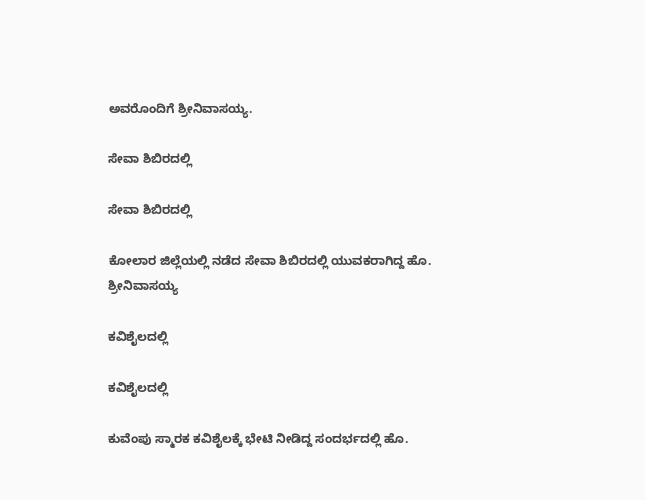ಅವರೊಂದಿಗೆ ಶ್ರೀನಿವಾಸಯ್ಯ.

ಸೇವಾ ಶಿಬಿರದಲ್ಲಿ

ಸೇವಾ ಶಿಬಿರದಲ್ಲಿ

ಕೋಲಾರ ಜಿಲ್ಲೆಯಲ್ಲಿ ನಡೆದ ಸೇವಾ ಶಿಬಿರದಲ್ಲಿ ಯುವಕರಾಗಿದ್ದ ಹೊ. ಶ್ರೀನಿವಾಸಯ್ಯ

ಕವಿಶೈಲದಲ್ಲಿ

ಕವಿಶೈಲದಲ್ಲಿ

ಕುವೆಂಪು ಸ್ಮಾರಕ ಕವಿಶೈಲಕ್ಕೆ ಭೇಟಿ ನೀಡಿದ್ದ ಸಂದರ್ಭದಲ್ಲಿ ಹೊ.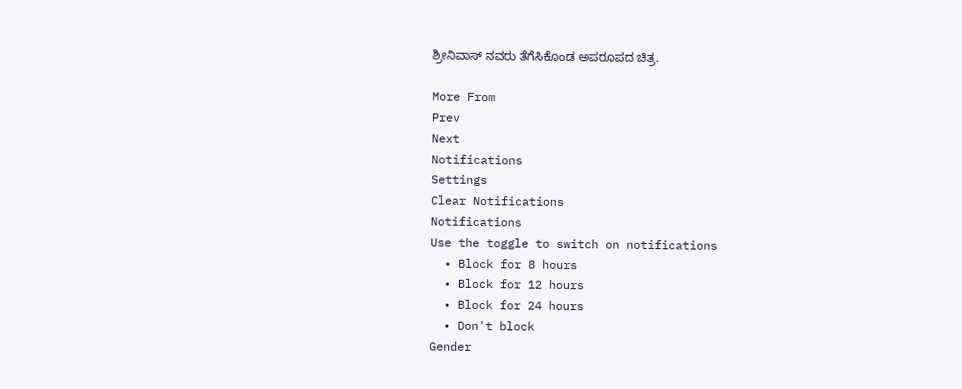ಶ್ರೀನಿವಾಸ್ ನವರು ತೆಗೆಸಿಕೊಂಡ ಅಪರೂಪದ ಚಿತ್ರ.

More From
Prev
Next
Notifications
Settings
Clear Notifications
Notifications
Use the toggle to switch on notifications
  • Block for 8 hours
  • Block for 12 hours
  • Block for 24 hours
  • Don't block
Gender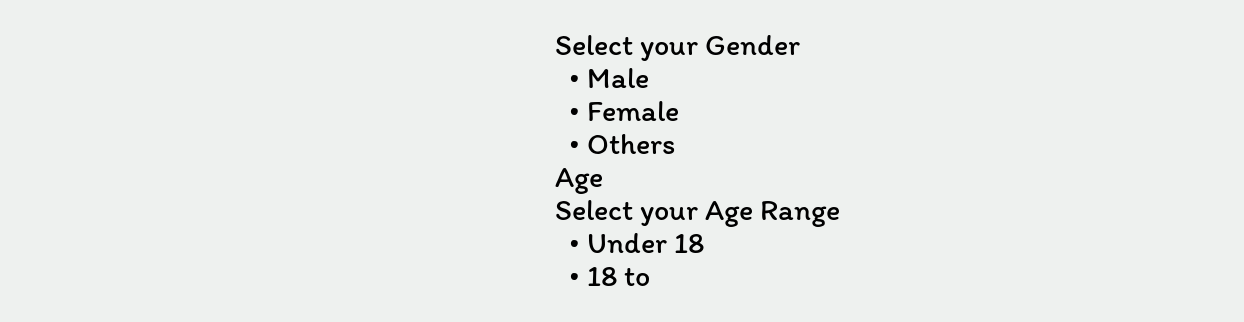Select your Gender
  • Male
  • Female
  • Others
Age
Select your Age Range
  • Under 18
  • 18 to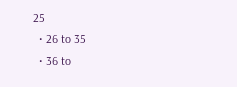25
  • 26 to 35
  • 36 to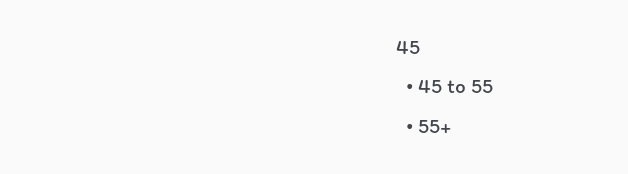45
  • 45 to 55
  • 55+